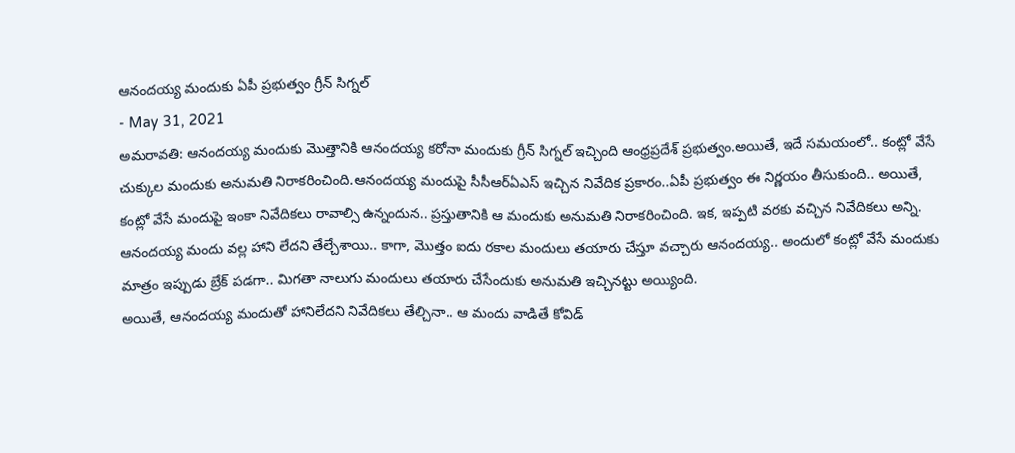ఆనందయ్య మందుకు ఏపీ ప్రభుత్వం గ్రీన్ సిగ్నల్
- May 31, 2021
అమరావతి: ఆనందయ్య మందుకు మొత్తానికి ఆనందయ్య కరోనా మందుకు గ్రీన్ సిగ్నల్ ఇచ్చింది ఆంధ్రప్రదేశ్ ప్రభుత్వం.అయితే, ఇదే సమయంలో.. కంట్లో వేసే చుక్కుల మందుకు అనుమతి నిరాకరించింది.ఆనందయ్య మందుపై సీసీఆర్ఏఎస్ ఇచ్చిన నివేదిక ప్రకారం..ఏపీ ప్రభుత్వం ఈ నిర్ణయం తీసుకుంది.. అయితే, కంట్లో వేసే మందుపై ఇంకా నివేదికలు రావాల్సి ఉన్నందున.. ప్రస్తుతానికి ఆ మందుకు అనుమతి నిరాకరించింది. ఇక, ఇప్పటి వరకు వచ్చిన నివేదికలు అన్ని. ఆనందయ్య మందు వల్ల హాని లేదని తేల్చేశాయి.. కాగా, మొత్తం ఐదు రకాల మందులు తయారు చేస్తూ వచ్చారు ఆనందయ్య.. అందులో కంట్లో వేసే మందుకు మాత్రం ఇప్పుడు బ్రేక్ పడగా.. మిగతా నాలుగు మందులు తయారు చేసేందుకు అనుమతి ఇచ్చినట్టు అయ్యింది.
అయితే, ఆనందయ్య మందుతో హానిలేదని నివేదికలు తేల్చినా.. ఆ మందు వాడితే కోవిడ్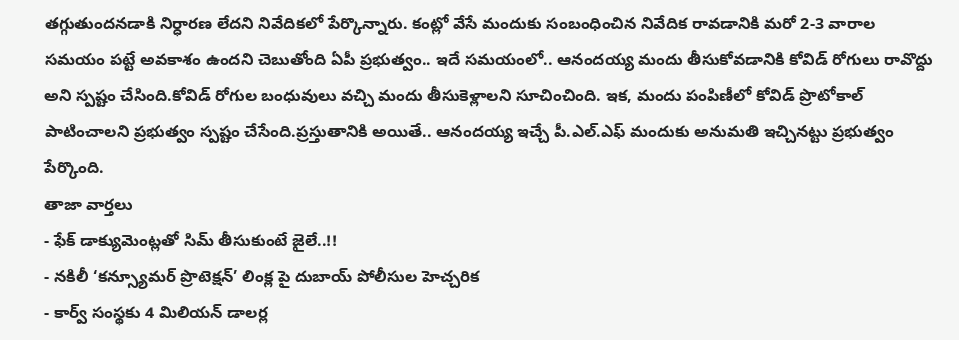తగ్గుతుందనడాకి నిర్ధారణ లేదని నివేదికలో పేర్కొన్నారు. కంట్లో వేసే మందుకు సంబంధించిన నివేదిక రావడానికి మరో 2-3 వారాల సమయం పట్టే అవకాశం ఉందని చెబుతోంది ఏపీ ప్రభుత్వం.. ఇదే సమయంలో.. ఆనందయ్య మందు తీసుకోవడానికి కోవిడ్ రోగులు రావొద్దు అని స్పష్టం చేసింది.కోవిడ్ రోగుల బంధువులు వచ్చి మందు తీసుకెళ్లాలని సూచించింది. ఇక, మందు పంపిణీలో కోవిడ్ ప్రొటోకాల్ పాటించాలని ప్రభుత్వం స్పష్టం చేసేంది.ప్రస్తుతానికి అయితే.. ఆనందయ్య ఇచ్చే పీ.ఎల్.ఎఫ్ మందుకు అనుమతి ఇచ్చినట్టు ప్రభుత్వం పేర్కొంది.
తాజా వార్తలు
- ఫేక్ డాక్యుమెంట్లతో సిమ్ తీసుకుంటే జైలే..!!
- నకిలీ ‘కన్స్యూమర్ ప్రొటెక్షన్’ లింక్ల పై దుబాయ్ పోలీసుల హెచ్చరిక
- కార్వ్ సంస్థకు 4 మిలియన్ డాలర్ల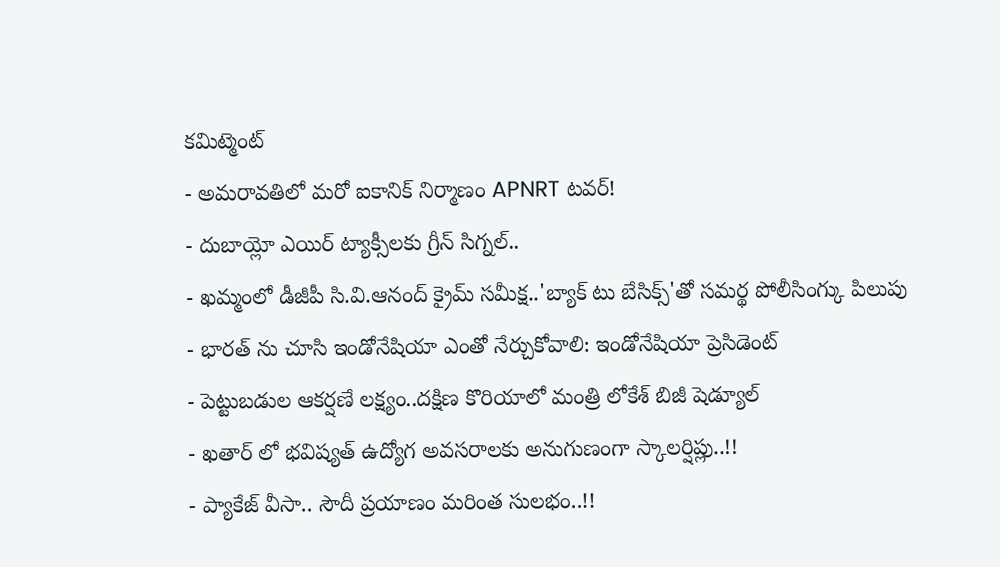కమిట్మెంట్
- అమరావతిలో మరో ఐకానిక్ నిర్మాణం APNRT టవర్!
- దుబాయ్లో ఎయిర్ ట్యాక్సీలకు గ్రీన్ సిగ్నల్..
- ఖమ్మంలో డీజీపీ సి.వి.ఆనంద్ క్రైమ్ సమీక్ష..'బ్యాక్ టు బేసిక్స్'తో సమర్థ పోలీసింగ్కు పిలుపు
- భారత్ ను చూసి ఇండోనేషియా ఎంతో నేర్చుకోవాలి: ఇండోనేషియా ప్రెసిడెంట్
- పెట్టుబడుల ఆకర్షణే లక్ష్యం..దక్షిణ కొరియాలో మంత్రి లోకేశ్ బిజీ షెడ్యూల్
- ఖతార్ లో భవిష్యత్ ఉద్యోగ అవసరాలకు అనుగుణంగా స్కాలర్షిప్లు..!!
- ప్యాకేజ్ వీసా.. సౌదీ ప్రయాణం మరింత సులభం..!!